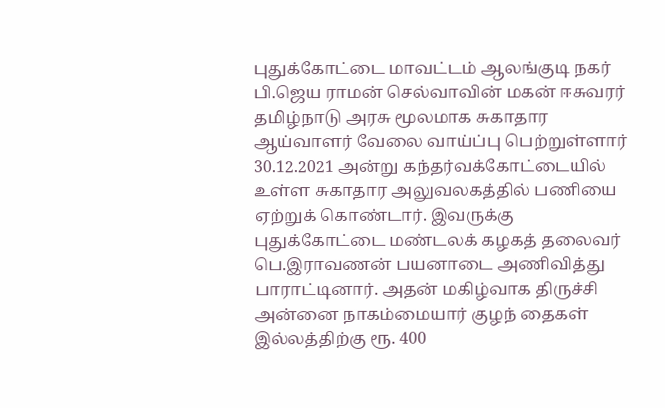புதுக்கோட்டை மாவட்டம் ஆலங்குடி நகர் பி.ஜெய ராமன் செல்வாவின் மகன் ஈசுவரர் தமிழ்நாடு அரசு மூலமாக சுகாதார ஆய்வாளர் வேலை வாய்ப்பு பெற்றுள்ளார் 30.12.2021 அன்று கந்தர்வக்கோட்டையில் உள்ள சுகாதார அலுவலகத்தில் பணியை ஏற்றுக் கொண்டார். இவருக்கு புதுக்கோட்டை மண்டலக் கழகத் தலைவர் பெ.இராவணன் பயனாடை அணிவித்து பாராட்டினார். அதன் மகிழ்வாக திருச்சி அன்னை நாகம்மையார் குழந் தைகள் இல்லத்திற்கு ரூ. 400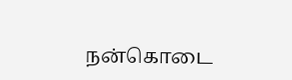நன்கொடை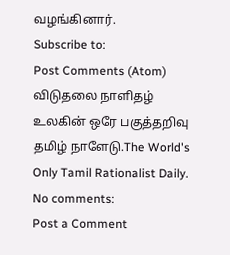வழங்கினார்.
Subscribe to:
Post Comments (Atom)
விடுதலை நாளிதழ்
உலகின் ஒரே பகுத்தறிவு தமிழ் நாளேடு.The World's Only Tamil Rationalist Daily.
No comments:
Post a Comment